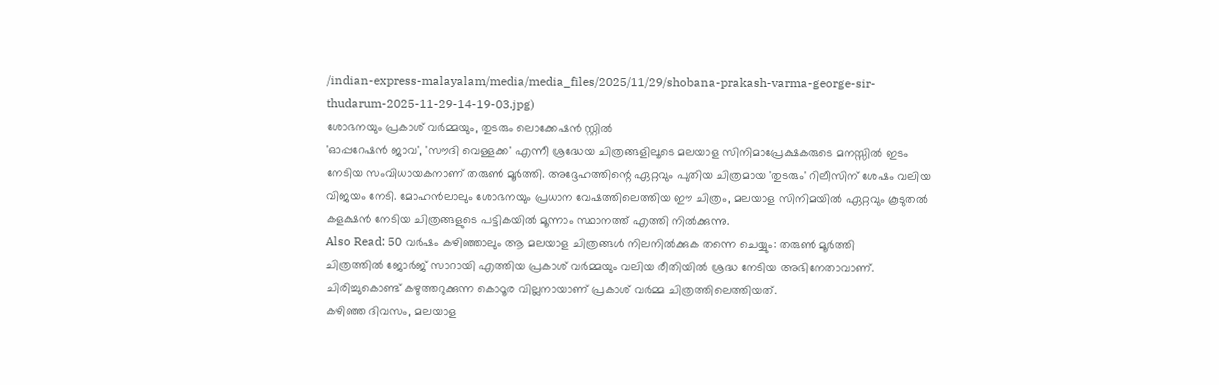/indian-express-malayalam/media/media_files/2025/11/29/shobana-prakash-varma-george-sir-thudarum-2025-11-29-14-19-03.jpg)
ശോഭനയും പ്രകാശ് വർമ്മയും, തുടരും ലൊക്കേഷൻ സ്റ്റിൽ
'ഓപ്പറേഷൻ ജാവ', 'സൗദി വെള്ളക്ക' എന്നീ ശ്രദ്ധേയ ചിത്രങ്ങളിലൂടെ മലയാള സിനിമാപ്രേക്ഷകരുടെ മനസ്സിൽ ഇടം നേടിയ സംവിധായകനാണ് തരുൺ മൂർത്തി. അദ്ദേഹത്തിന്റെ ഏറ്റവും പുതിയ ചിത്രമായ 'തുടരും' റിലീസിന് ശേഷം വലിയ വിജയം നേടി. മോഹൻലാലും ശോഭനയും പ്രധാന വേഷത്തിലെത്തിയ ഈ ചിത്രം, മലയാള സിനിമയിൽ ഏറ്റവും കൂടുതൽ കളക്ഷൻ നേടിയ ചിത്രങ്ങളുടെ പട്ടികയിൽ മൂന്നാം സ്ഥാനത്ത് എത്തി നിൽക്കുന്നു.
Also Read: 50 വർഷം കഴിഞ്ഞാലും ആ മലയാള ചിത്രങ്ങൾ നിലനിൽക്കുക തന്നെ ചെയ്യും: തരുൺ മൂർത്തി
ചിത്രത്തിൽ ജോർജ് സാറായി എത്തിയ പ്രകാശ് വർമ്മയും വലിയ രീതിയിൽ ശ്രദ്ധ നേടിയ അഭിനേതാവാണ്. ചിരിച്ചുകൊണ്ട് കഴുത്തറുക്കുന്ന കൊഠൂര വില്ലനായാണ് പ്രകാശ് വർമ്മ ചിത്രത്തിലെത്തിയത്.
കഴിഞ്ഞ ദിവസം, മലയാള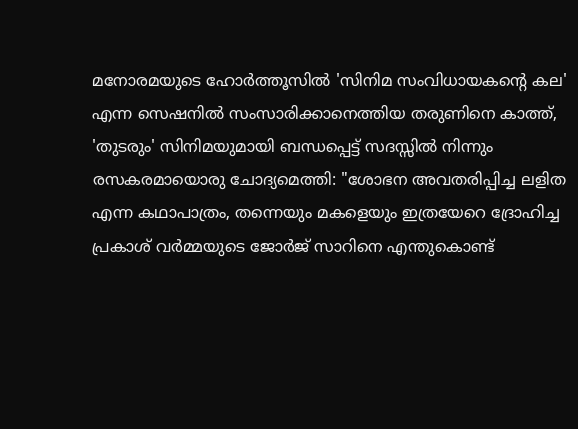മനോരമയുടെ ഹോർത്തൂസിൽ 'സിനിമ സംവിധായകന്റെ കല' എന്ന സെഷനിൽ സംസാരിക്കാനെത്തിയ തരുണിനെ കാത്ത്, 'തുടരും' സിനിമയുമായി ബന്ധപ്പെട്ട് സദസ്സിൽ നിന്നും രസകരമായൊരു ചോദ്യമെത്തി: "ശോഭന അവതരിപ്പിച്ച ലളിത എന്ന കഥാപാത്രം, തന്നെയും മകളെയും ഇത്രയേറെ ദ്രോഹിച്ച പ്രകാശ് വർമ്മയുടെ ജോർജ് സാറിനെ എന്തുകൊണ്ട്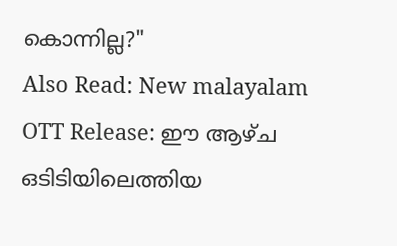കൊന്നില്ല?"
Also Read: New malayalam OTT Release: ഈ ആഴ്ച ഒടിടിയിലെത്തിയ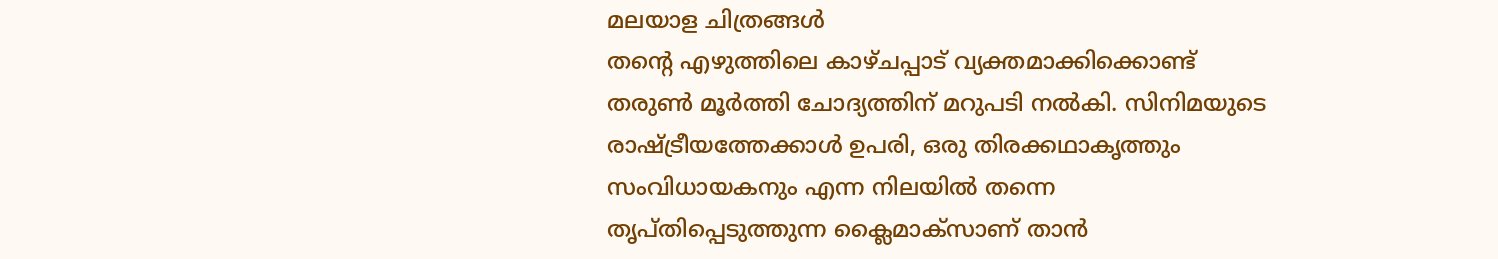മലയാള ചിത്രങ്ങൾ
തന്റെ എഴുത്തിലെ കാഴ്ചപ്പാട് വ്യക്തമാക്കിക്കൊണ്ട് തരുൺ മൂർത്തി ചോദ്യത്തിന് മറുപടി നൽകി. സിനിമയുടെ രാഷ്ട്രീയത്തേക്കാൾ ഉപരി, ഒരു തിരക്കഥാകൃത്തും സംവിധായകനും എന്ന നിലയിൽ തന്നെ തൃപ്തിപ്പെടുത്തുന്ന ക്ലൈമാക്സാണ് താൻ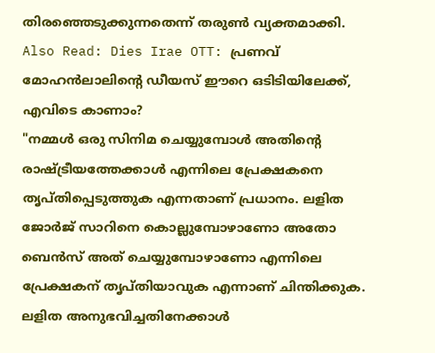തിരഞ്ഞെടുക്കുന്നതെന്ന് തരുൺ വ്യക്തമാക്കി.
Also Read: Dies Irae OTT: പ്രണവ് മോഹൻലാലിന്റെ ഡീയസ് ഈറെ ഒടിടിയിലേക്ക്, എവിടെ കാണാം?
"നമ്മൾ ഒരു സിനിമ ചെയ്യുമ്പോൾ അതിന്റെ രാഷ്ട്രീയത്തേക്കാൾ എന്നിലെ പ്രേക്ഷകനെ തൃപ്തിപ്പെടുത്തുക എന്നതാണ് പ്രധാനം. ലളിത ജോർജ് സാറിനെ കൊല്ലുമ്പോഴാണോ അതോ ബെൻസ് അത് ചെയ്യുമ്പോഴാണോ എന്നിലെ പ്രേക്ഷകന് തൃപ്തിയാവുക എന്നാണ് ചിന്തിക്കുക. ലളിത അനുഭവിച്ചതിനേക്കാൾ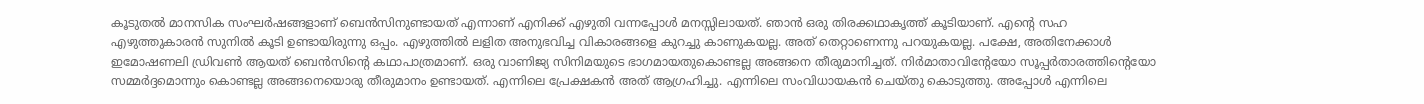കൂടുതൽ മാനസിക സംഘർഷങ്ങളാണ് ബെൻസിനുണ്ടായത് എന്നാണ് എനിക്ക് എഴുതി വന്നപ്പോൾ മനസ്സിലായത്. ഞാൻ ഒരു തിരക്കഥാകൃത്ത് കൂടിയാണ്. എന്റെ സഹ എഴുത്തുകാരൻ സുനിൽ കൂടി ഉണ്ടായിരുന്നു ഒപ്പം. എഴുത്തിൽ ലളിത അനുഭവിച്ച വികാരങ്ങളെ കുറച്ചു കാണുകയല്ല. അത് തെറ്റാണെന്നു പറയുകയല്ല. പക്ഷേ, അതിനേക്കാൾ ഇമോഷണലി ഡ്രിവൺ ആയത് ബെൻസിന്റെ കഥാപാത്രമാണ്. ഒരു വാണിജ്യ സിനിമയുടെ ഭാഗമായതുകൊണ്ടല്ല അങ്ങനെ തീരുമാനിച്ചത്. നിർമാതാവിന്റേയോ സൂപ്പർതാരത്തിന്റെയോ സമ്മർദ്ദമൊന്നും കൊണ്ടല്ല അങ്ങനെയൊരു തീരുമാനം ഉണ്ടായത്. എന്നിലെ പ്രേക്ഷകൻ അത് ആഗ്രഹിച്ചു. എന്നിലെ സംവിധായകൻ ചെയ്തു കൊടുത്തു. അപ്പോൾ എന്നിലെ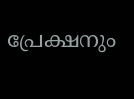പ്രേക്ഷനും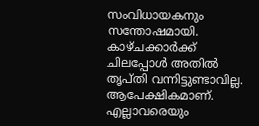സംവിധായകനും സന്തോഷമായി. കാഴ്ചക്കാർക്ക് ചിലപ്പോൾ അതിൽ തൃപ്തി വന്നിട്ടുണ്ടാവില്ല. ആപേക്ഷികമാണ്. എല്ലാവരെയും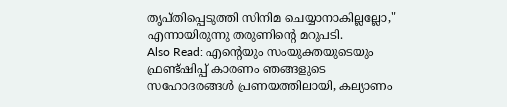തൃപ്തിപ്പെടുത്തി സിനിമ ചെയ്യാനാകില്ലല്ലോ," എന്നായിരുന്നു തരുണിന്റെ മറുപടി.
Also Read: എന്റെയും സംയുക്തയുടെയും ഫ്രണ്ട്ഷിപ്പ് കാരണം ഞങ്ങളുടെ സഹോദരങ്ങൾ പ്രണയത്തിലായി, കല്യാണം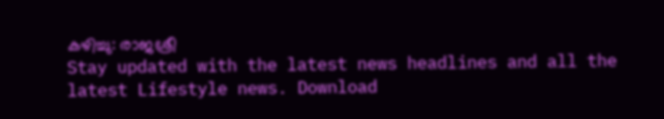കഴിച്ചു: രാജശ്രീ
Stay updated with the latest news headlines and all the latest Lifestyle news. Download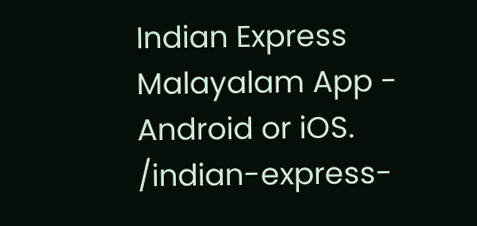Indian Express Malayalam App - Android or iOS.
/indian-express-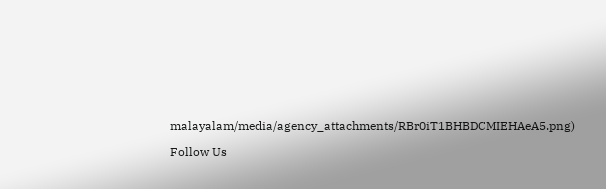malayalam/media/agency_attachments/RBr0iT1BHBDCMIEHAeA5.png)

Follow Us